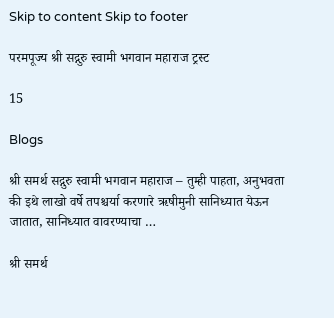Skip to content Skip to footer

परमपूज्य श्री सद्गुरु स्वामी भगवान महाराज ट्रस्ट

15

Blogs

श्री समर्थ सद्गुरु स्वामी भगवान महाराज – तुम्ही पाहता, अनुभवता की इथे लाखो वर्षे तपश्चर्या करणारे ऋषीमुनी सानिध्यात येऊन जातात, सानिध्यात वावरण्याचा …

श्री समर्थ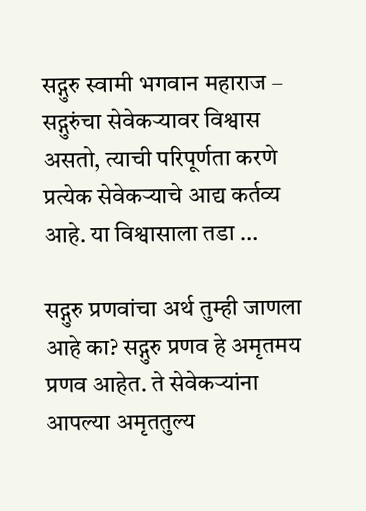सद्गुरु स्वामी भगवान महाराज – सद्गुरुंचा सेवेकर्‍यावर विश्वास असतो, त्याची परिपूर्णता करणे प्रत्येक सेवेकऱ्याचे आद्य कर्तव्य आहे. या विश्वासाला तडा …

सद्गुरु प्रणवांचा अर्थ तुम्ही जाणला आहे का? सद्गुरु प्रणव हे अमृतमय प्रणव आहेत. ते सेवेकऱ्यांना आपल्या अमृततुल्य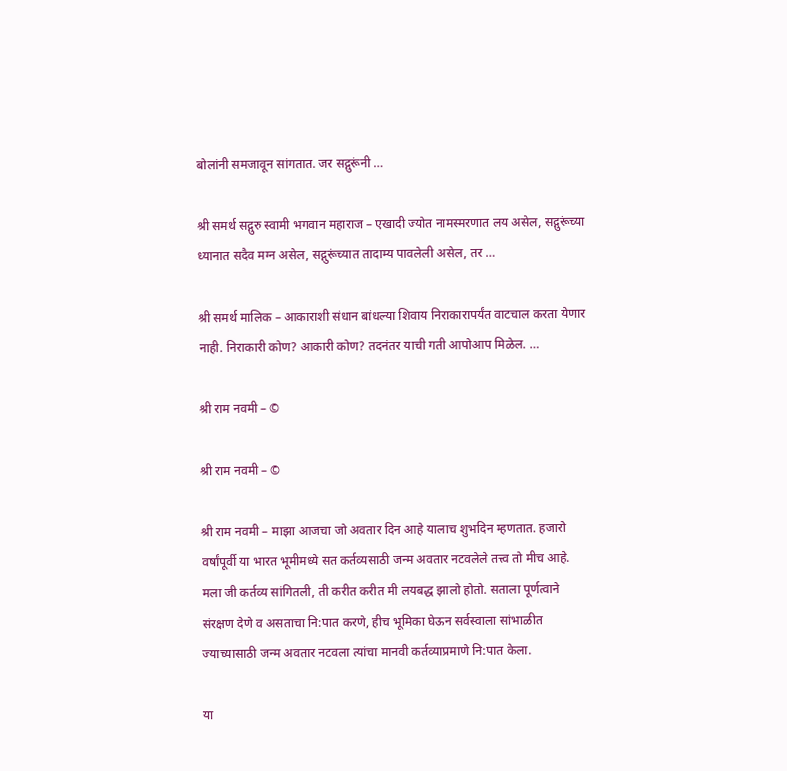बोलांनी समजावून सांगतात. जर सद्गुरूंनी …

श्री समर्थ सद्गुरु स्वामी भगवान महाराज – एखादी ज्योत नामस्मरणात लय असेल, सद्गुरूंच्या ध्यानात सदैव मग्न असेल, सद्गुरूंच्यात तादाम्य पावलेली असेल, तर …

श्री समर्थ मालिक – आकाराशी संधान बांधल्या शिवाय निराकारापर्यंत वाटचाल करता येणार नाही. निराकारी कोण? आकारी कोण? तदनंतर याची गती आपोआप मिळेल. …

श्री राम नवमी – ©

श्री राम नवमी – ©

श्री राम नवमी – माझा आजचा जो अवतार दिन आहे यालाच शुभदिन म्हणतात. हजारो वर्षांपूर्वी या भारत भूमीमध्ये सत कर्तव्यसाठी जन्म अवतार नटवलेले तत्त्व तो मीच आहे. मला जी कर्तव्य सांगितली, ती करीत करीत मी लयबद्ध झालो होतो. सताला पूर्णत्वाने संरक्षण देणे व असताचा नि:पात करणे, हीच भूमिका घेऊन सर्वस्वाला सांभाळीत ज्याच्यासाठी जन्म अवतार नटवला त्यांचा मानवी कर्तव्याप्रमाणे नि:पात केला.

या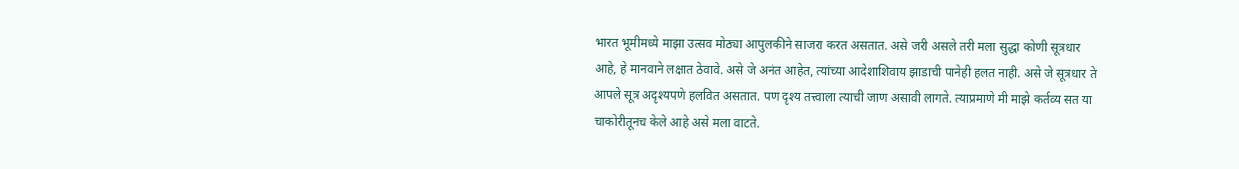भारत भूमीमध्ये माझा उत्सव मोठ्या आपुलकीने साजरा करत असतात. असे जरी असले तरी मला सुद्धा कोणी सूत्रधार आहे, हे मानवाने लक्षात ठेवावे. असे जे अनंत आहेत, त्यांच्या आदेशाशिवाय झाडाची पानेही हलत नाही. असे जे सूत्रधार ते आपले सूत्र अदृश्यपणे हलवित असतात. पण दृश्य तत्त्वाला त्याची जाण असावी लागते. त्याप्रमाणे मी माझे कर्तव्य सत या चाकोरीतूनच केले आहे असे मला वाटते.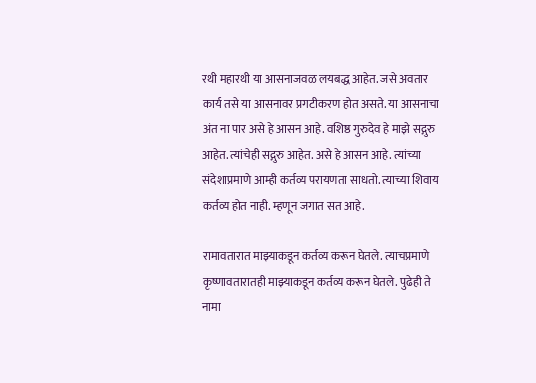रथी महारथी या आसनाजवळ लयबद्ध आहेत. जसे अवतार कार्य तसे या आसनावर प्रगटीकरण होत असते. या आसनाचा अंत ना पार असे हे आसन आहे. वशिष्ठ गुरुदेव हे माझे सद्गुरु आहेत. त्यांचेही सद्गुरु आहेत. असे हे आसन आहे. त्यांच्या संदेशाप्रमाणे आम्ही कर्तव्य परायणता साधतो. त्याच्या शिवाय कर्तव्य होत नाही. म्हणून जगात सत आहे.

रामावतारात माझ्याकडून कर्तव्य करून घेतले. त्याचप्रमाणे कृष्णावतारातही माझ्याकडून कर्तव्य करून घेतले. पुढेही ते नामा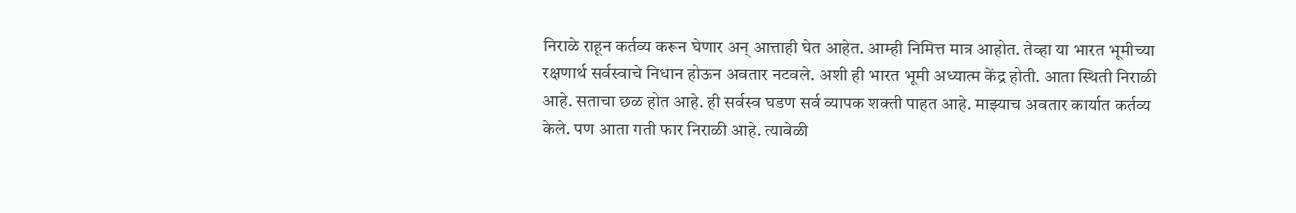निराळे राहून कर्तव्य करून घेणार अन् आत्ताही घेत आहेत. आम्ही निमित्त मात्र आहोत. तेव्हा या भारत भूमीच्या रक्षणार्थ सर्वस्वाचे निधान होऊन अवतार नटवले. अशी ही भारत भूमी अध्यात्म केंद्र होती. आता स्थिती निराळी आहे. सताचा छळ होत आहे. ही सर्वस्व घडण सर्व व्यापक शक्ती पाहत आहे. माझ्याच अवतार कार्यात कर्तव्य केले. पण आता गती फार निराळी आहे. त्यावेळी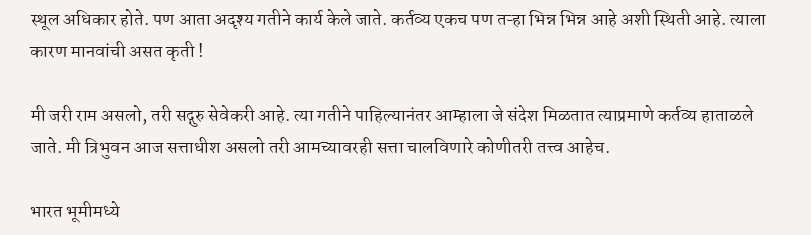स्थूल अधिकार होते. पण आता अदृश्य गतीने कार्य केले जाते. कर्तव्य एकच पण तऱ्हा भिन्न भिन्न आहे अशी स्थिती आहे. त्याला कारण मानवांची असत कृती !

मी जरी राम असलो, तरी सद्गुरु सेवेकरी आहे. त्या गतीने पाहिल्यानंतर आम्हाला जे संदेश मिळतात त्याप्रमाणे कर्तव्य हाताळले जाते. मी त्रिभुवन आज सत्ताधीश असलो तरी आमच्यावरही सत्ता चालविणारे कोणीतरी तत्त्व आहेच.

भारत भूमीमध्ये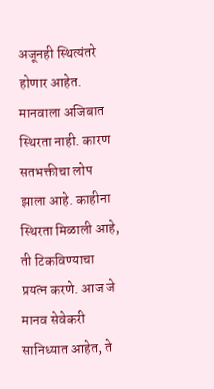अजूनही स्थित्यंतरे होणार आहेत. मानवाला अजिबात स्थिरता नाही. कारण सतभक्तीचा लोप झाला आहे. काहीना स्थिरता मिळाली आहे, ती टिकविण्याचा प्रयत्न करणे. आज जे मानव सेवेकरी सानिध्यात आहेत, ते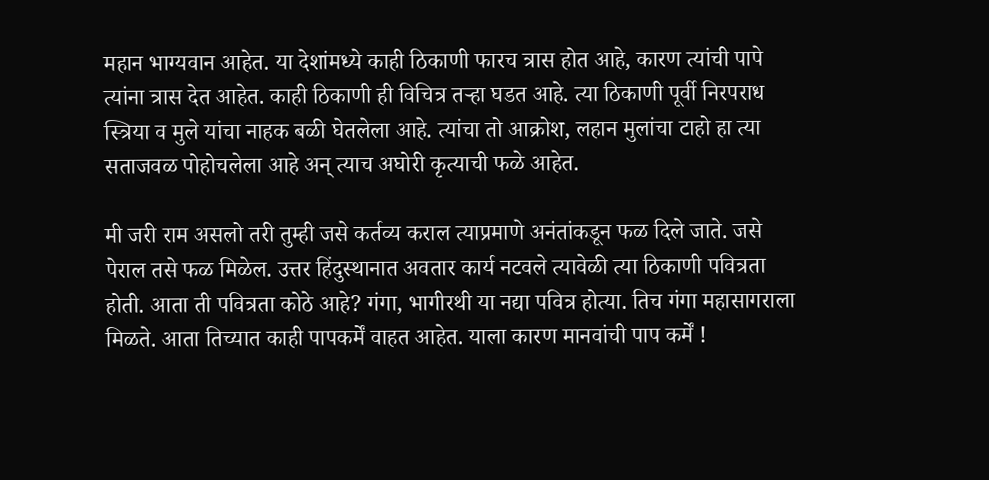महान भाग्यवान आहेत. या देशांमध्ये काही ठिकाणी फारच त्रास होत आहे, कारण त्यांची पापे त्यांना त्रास देत आहेत. काही ठिकाणी ही विचित्र तऱ्हा घडत आहे. त्या ठिकाणी पूर्वी निरपराध स्त्रिया व मुले यांचा नाहक बळी घेतलेला आहे. त्यांचा तो आक्रोश, लहान मुलांचा टाहो हा त्या सताजवळ पोहोचलेला आहे अन् त्याच अघोरी कृत्याची फळे आहेत.

मी जरी राम असलो तरी तुम्ही जसे कर्तव्य कराल त्याप्रमाणे अनंतांकडून फळ दिले जाते. जसे पेराल तसे फळ मिळेल. उत्तर हिंदुस्थानात अवतार कार्य नटवले त्यावेळी त्या ठिकाणी पवित्रता होती. आता ती पवित्रता कोठे आहे? गंगा, भागीरथी या नद्या पवित्र होत्या. तिच गंगा महासागराला मिळते. आता तिच्यात काही पापकर्में वाहत आहेत. याला कारण मानवांची पाप कर्में !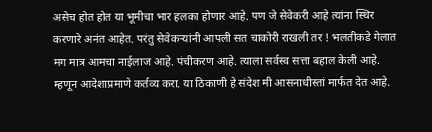असेच होत होत या भूमीचा भार हलका होणार आहे. पण जे सेवेकरी आहे त्यांना स्थिर करणारे अनंत आहेत. परंतु सेवेकऱ्यांनी आपली सत चाकोरी राखली तर ! भलतीकडे गेलात मग मात्र आमचा नाईलाज आहे. पंचीकरण आहे. त्याला सर्वस्व सत्ता बहाल केली आहे. म्हणून आदेशाप्रमाणे कर्तव्य करा. या ठिकाणी हे संदेश मी आसनाधीस्तां मार्फत देत आहे.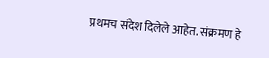प्रथमच संदेश दिलेले आहेत. संक्रमण हे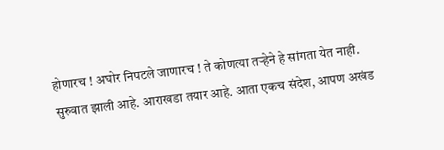होणारच ! अघोर निपटले जाणारच ! ते कोणत्या तऱ्हेने हे सांगता येत नाही. सुरुवात झाली आहे. आराखडा तयार आहे. आता एकच संदेश, आपण अखंड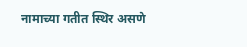नामाच्या गतीत स्थिर असणे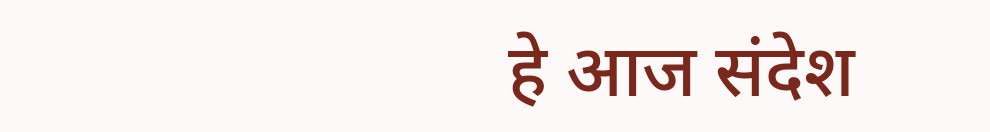हे आज संदेश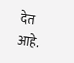देत आहे.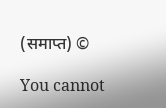(समाप्त) ©

You cannot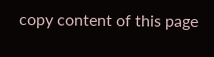copy content of this page